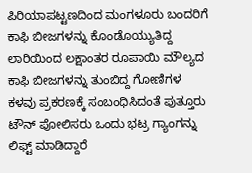ಪಿರಿಯಾಪಟ್ಟಣದಿಂದ ಮಂಗಳೂರು ಬಂದರಿಗೆ ಕಾಫಿ ಬೀಜಗಳನ್ನು ಕೊಂಡೊಯ್ಯುತಿದ್ದ ಲಾರಿಯಿಂದ ಲಕ್ಷಾಂತರ ರೂಪಾಯಿ ಮೌಲ್ಯದ ಕಾಫಿ ಬೀಜಗಳನ್ನು ತುಂಬಿದ್ದ ಗೋಣಿಗಳ ಕಳವು ಪ್ರಕರಣಕ್ಕೆ ಸಂಬಂಧಿಸಿದಂತೆ ಪುತ್ತೂರು ಟೌನ್ ಪೋಲಿಸರು ಒಂದು ಭಟ್ರ ಗ್ಯಾಂಗನ್ನು ಲಿಫ್ಟ್ ಮಾಡಿದ್ದಾರೆ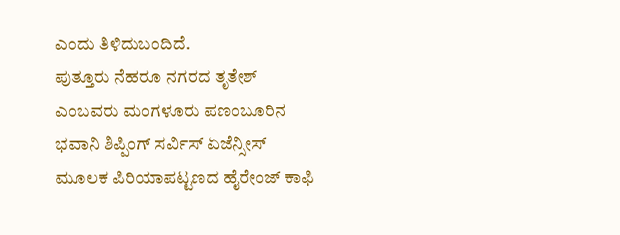ಎಂದು ತಿಳಿದುಬಂದಿದೆ.
ಪುತ್ತೂರು ನೆಹರೂ ನಗರದ ತೃತೇಶ್ ಎಂಬವರು ಮಂಗಳೂರು ಪಣಂಬೂರಿನ ಭವಾನಿ ಶಿಪ್ಪಿಂಗ್ ಸರ್ವಿಸ್ ಏಜೆನ್ಸೀಸ್ ಮೂಲಕ ಪಿರಿಯಾಪಟ್ಟಣದ ಹೈರೇಂಜ್ ಕಾಫಿ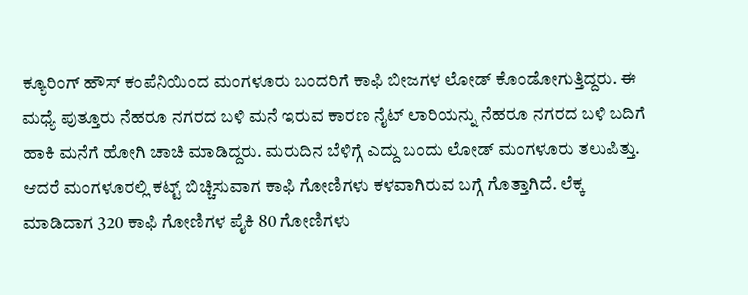ಕ್ಯೂರಿಂಗ್ ಹೌಸ್ ಕಂಪೆನಿಯಿಂದ ಮಂಗಳೂರು ಬಂದರಿಗೆ ಕಾಫಿ ಬೀಜಗಳ ಲೋಡ್ ಕೊಂಡೋಗುತ್ತಿದ್ದರು. ಈ ಮಧ್ಯೆ ಪುತ್ತೂರು ನೆಹರೂ ನಗರದ ಬಳಿ ಮನೆ ಇರುವ ಕಾರಣ ನೈಟ್ ಲಾರಿಯನ್ನು ನೆಹರೂ ನಗರದ ಬಳಿ ಬದಿಗೆ ಹಾಕಿ ಮನೆಗೆ ಹೋಗಿ ಚಾಚಿ ಮಾಡಿದ್ದರು. ಮರುದಿನ ಬೆಳಿಗ್ಗೆ ಎದ್ದು ಬಂದು ಲೋಡ್ ಮಂಗಳೂರು ತಲುಪಿತ್ತು. ಆದರೆ ಮಂಗಳೂರಲ್ಲಿ ಕಟ್ಟ್ ಬಿಚ್ಚಿಸುವಾಗ ಕಾಫಿ ಗೋಣಿಗಳು ಕಳವಾಗಿರುವ ಬಗ್ಗೆ ಗೊತ್ತಾಗಿದೆ. ಲೆಕ್ಕ ಮಾಡಿದಾಗ 320 ಕಾಫಿ ಗೋಣಿಗಳ ಪೈಕಿ 80 ಗೋಣಿಗಳು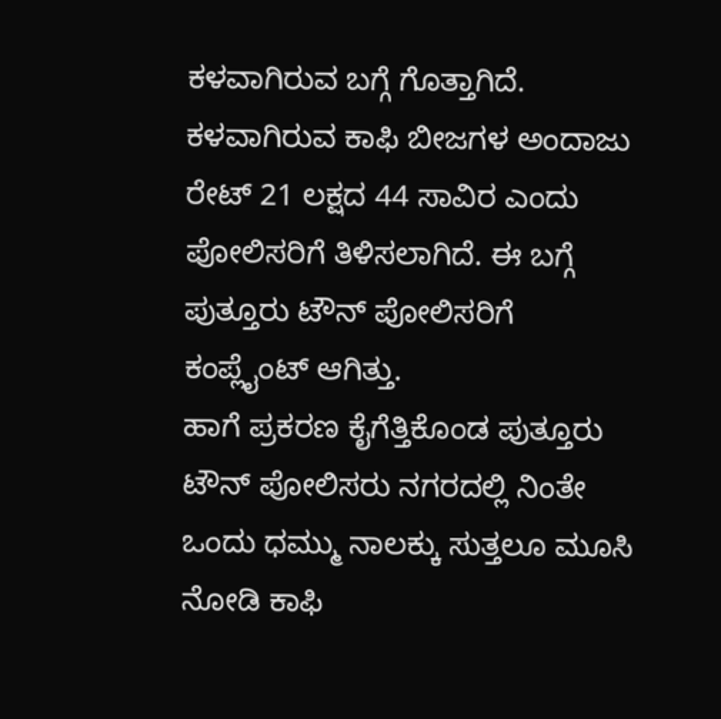ಕಳವಾಗಿರುವ ಬಗ್ಗೆ ಗೊತ್ತಾಗಿದೆ. ಕಳವಾಗಿರುವ ಕಾಫಿ ಬೀಜಗಳ ಅಂದಾಜು ರೇಟ್ 21 ಲಕ್ಷದ 44 ಸಾವಿರ ಎಂದು ಪೋಲಿಸರಿಗೆ ತಿಳಿಸಲಾಗಿದೆ. ಈ ಬಗ್ಗೆ ಪುತ್ತೂರು ಟೌನ್ ಪೋಲಿಸರಿಗೆ ಕಂಪ್ಲೈಂಟ್ ಆಗಿತ್ತು.
ಹಾಗೆ ಪ್ರಕರಣ ಕೈಗೆತ್ತಿಕೊಂಡ ಪುತ್ತೂರು ಟೌನ್ ಪೋಲಿಸರು ನಗರದಲ್ಲಿ ನಿಂತೇ ಒಂದು ಧಮ್ಮು ನಾಲಕ್ಕು ಸುತ್ತಲೂ ಮೂಸಿ ನೋಡಿ ಕಾಫಿ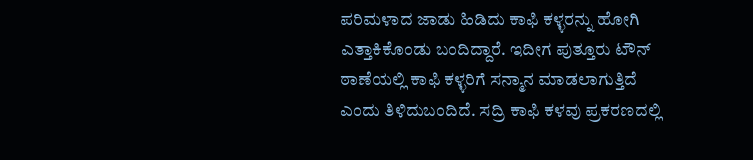ಪರಿಮಳಾದ ಜಾಡು ಹಿಡಿದು ಕಾಫಿ ಕಳ್ಳರನ್ನು ಹೋಗಿ ಎತ್ತಾಕಿಕೊಂಡು ಬಂದಿದ್ದಾರೆ. ಇದೀಗ ಪುತ್ತೂರು ಟೌನ್ ಠಾಣೆಯಲ್ಲಿ ಕಾಫಿ ಕಳ್ಳರಿಗೆ ಸನ್ಮಾನ ಮಾಡಲಾಗುತ್ತಿದೆ ಎಂದು ತಿಳಿದುಬಂದಿದೆ. ಸದ್ರಿ ಕಾಫಿ ಕಳವು ಪ್ರಕರಣದಲ್ಲಿ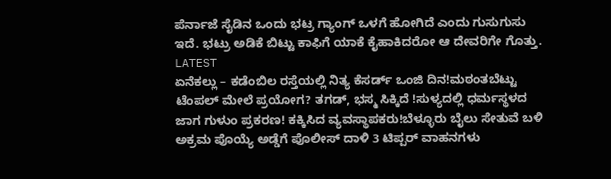ಪೆರ್ನಾಜೆ ಸೈಡಿನ ಒಂದು ಭಟ್ರ ಗ್ಯಾಂಗ್ ಒಳಗೆ ಹೋಗಿದೆ ಎಂದು ಗುಸುಗುಸು ಇದೆ. ಭಟ್ರು ಅಡಿಕೆ ಬಿಟ್ಟು ಕಾಫಿಗೆ ಯಾಕೆ ಕೈಹಾಕಿದರೋ ಆ ದೇವರಿಗೇ ಗೊತ್ತು.
LATEST
ಏನೆಕಲ್ಲು – ಕಡೆಂಬಿಲ ರಸ್ತೆಯಲ್ಲಿ ನಿತ್ಯ ಕೆಸರ್ಡ್ ಒಂಜಿ ದಿನ!ಮಠಂತಬೆಟ್ಟು ಟೆಂಪಲ್ ಮೇಲೆ ಪ್ರಯೋಗ? ತಗಡ್, ಭಸ್ಮ ಸಿಕ್ಕಿದೆ !ಸುಳ್ಯದಲ್ಲಿ ಧರ್ಮಸ್ಥಳದ ಜಾಗ ಗುಳುಂ ಪ್ರಕರಣ! ಕಕ್ಕಿಸಿದ ವ್ಯವಸ್ಥಾಪಕರು!ಬೆಳ್ಳೂರು ಬೈಲು ಸೇತುವೆ ಬಳಿ ಅಕ್ರಮ ಪೊಯ್ಯೆ ಅಡ್ಡೆಗೆ ಪೊಲೀಸ್ ದಾಳಿ 3 ಟಿಪ್ಪರ್ ವಾಹನಗಳು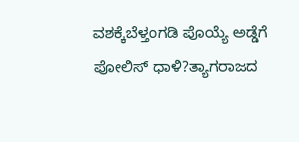ವಶಕ್ಕೆಬೆಳ್ತಂಗಡಿ ಪೊಯ್ಯೆ ಅಡ್ಡೆಗೆ ಪೋಲಿಸ್ ಧಾಳಿ?ತ್ಯಾಗರಾಜದ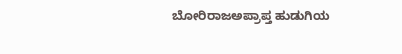ಬೋರಿರಾಜಅಪ್ರಾಪ್ತ ಹುಡುಗಿಯ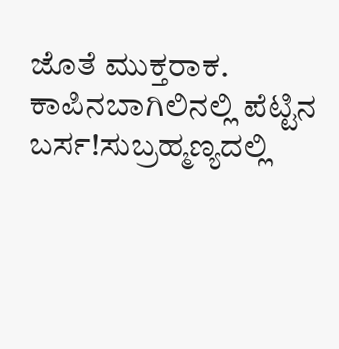ಜೊತೆ ಮುಕ್ತರಾಕ. ಕಾಪಿನಬಾಗಿಲಿನಲ್ಲಿ ಪೆಟ್ಟಿನ ಬರ್ಸ!ಸುಬ್ರಹ್ಮಣ್ಯದಲ್ಲಿ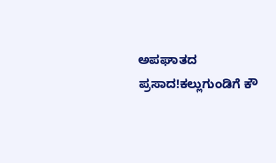ಅಪಘಾತದ ಪ್ರಸಾದ!ಕಲ್ಲುಗುಂಡಿಗೆ ಕೌ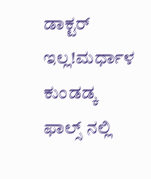ಡಾಕ್ಟರ್ ಇಲ್ಲ!ಮರ್ಧಾಳ ಕುಂಡಡ್ಕ ಫಾಲ್ಸ್ ನಲ್ಲಿ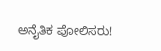ಅನೈತಿಕ ಪೋಲಿಸರು!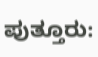ಪುತ್ತೂರು: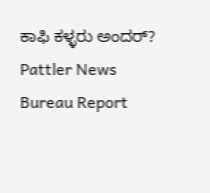ಕಾಫಿ ಕಳ್ಳರು ಅಂದರ್?
Pattler News
Bureau Report